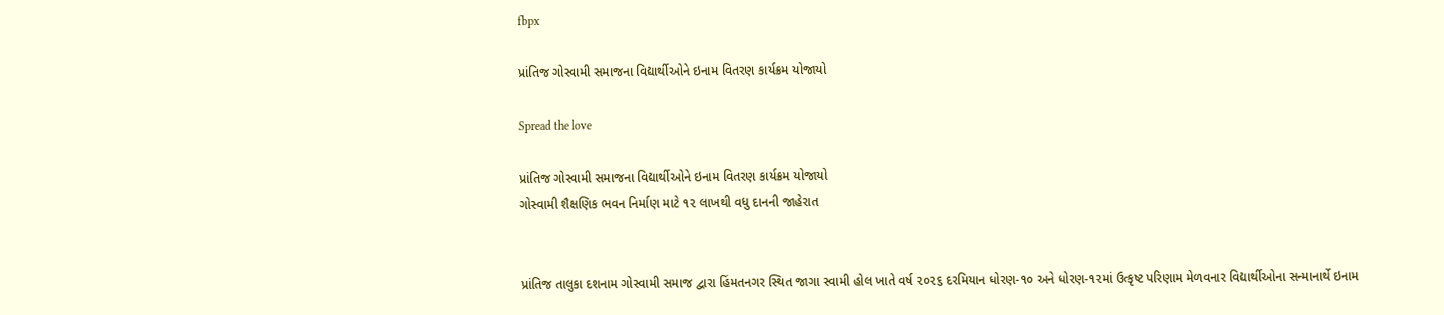fbpx

પ્રાંતિજ ગોસ્વામી સમાજના વિદ્યાર્થીઓને ઇનામ વિતરણ કાર્યક્રમ યોજાયો

Spread the love

પ્રાંતિજ ગોસ્વામી સમાજના વિદ્યાર્થીઓને ઇનામ વિતરણ કાર્યક્રમ યોજાયો
ગોસ્વામી શૈક્ષણિક ભવન નિર્માણ માટે ૧૨ લાખથી વધુ દાનની જાહેરાત


પ્રાંતિજ તાલુકા દશનામ ગોસ્વામી સમાજ દ્વારા હિંમતનગર સ્થિત જાગા સ્વામી હોલ ખાતે વર્ષ ૨૦૨૬ દરમિયાન ધોરણ-૧૦ અને ધોરણ-૧૨માં ઉત્કૃષ્ટ પરિણામ મેળવનાર વિદ્યાર્થીઓના સન્માનાર્થે ઇનામ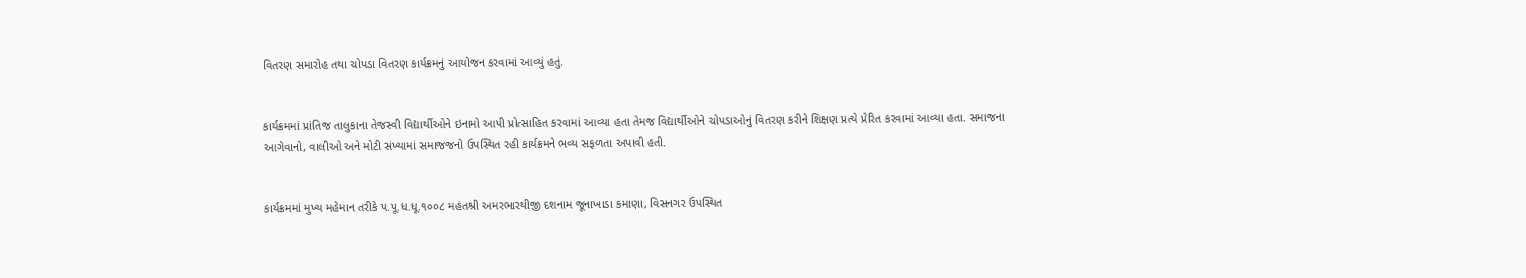વિતરણ સમારોહ તથા ચોપડા વિતરણ કાર્યક્રમનું આયોજન કરવામાં આવ્યું હતું.


કાર્યક્રમમાં પ્રાંતિજ તાલુકાના તેજસ્વી વિદ્યાર્થીઓને ઇનામો આપી પ્રોત્સાહિત કરવામાં આવ્યા હતા તેમજ વિદ્યાર્થીઓને ચોપડાઓનું વિતરણ કરીને શિક્ષણ પ્રત્યે પ્રેરિત કરવામાં આવ્યા હતા. સમાજના આગેવાનો, વાલીઓ અને મોટી સંખ્યામાં સમાજજનો ઉપસ્થિત રહી કાર્યક્રમને ભવ્ય સફળતા અપાવી હતી.


કાર્યક્રમમાં મુખ્ય મહેમાન તરીકે પ.પૂ.ધ.ધૂ.૧૦૦૮ મહંતશ્રી અમરભારથીજી દશનામ જૂનાખાડા કમાણા, વિસનગર ઉપસ્થિત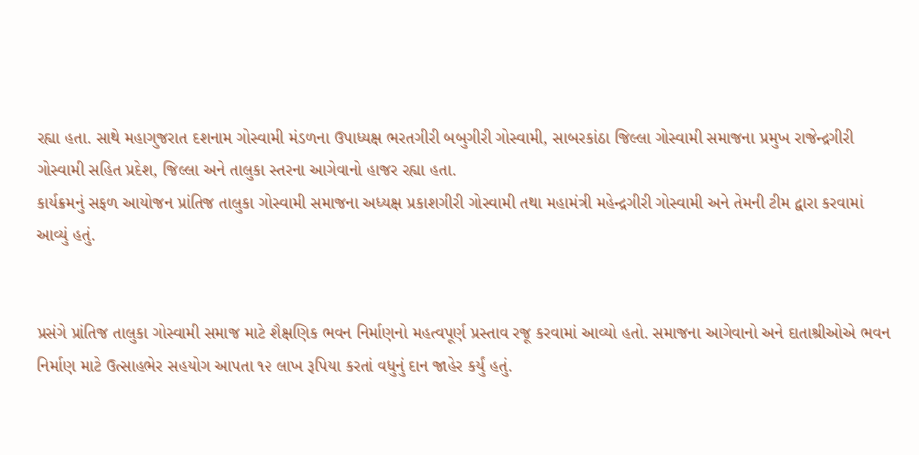રહ્યા હતા. સાથે મહાગુજરાત દશનામ ગોસ્વામી મંડળના ઉપાધ્યક્ષ ભરતગીરી બબુગીરી ગોસ્વામી, સાબરકાંઠા જિલ્લા ગોસ્વામી સમાજના પ્રમુખ રાજેન્દ્રગીરી ગોસ્વામી સહિત પ્રદેશ, જિલ્લા અને તાલુકા સ્તરના આગેવાનો હાજર રહ્યા હતા.
કાર્યક્રમનું સફળ આયોજન પ્રાંતિજ તાલુકા ગોસ્વામી સમાજના અધ્યક્ષ પ્રકાશગીરી ગોસ્વામી તથા મહામંત્રી મહેન્દ્રગીરી ગોસ્વામી અને તેમની ટીમ દ્વારા કરવામાં આવ્યું હતું.


પ્રસંગે પ્રાંતિજ તાલુકા ગોસ્વામી સમાજ માટે શૈક્ષણિક ભવન નિર્માણનો મહત્વપૂર્ણ પ્રસ્તાવ રજૂ કરવામાં આવ્યો હતો. સમાજના આગેવાનો અને દાતાશ્રીઓએ ભવન નિર્માણ માટે ઉત્સાહભેર સહયોગ આપતા ૧૨ લાખ રૂપિયા કરતાં વધુનું દાન જાહેર કર્યું હતું.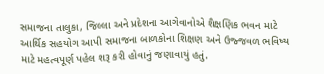સમાજના તાલુકા, જિલ્લા અને પ્રદેશના આગેવાનોએ શૈક્ષણિક ભવન માટે આર્થિક સહયોગ આપી સમાજના બાળકોના શિક્ષણ અને ઉજ્જવળ ભવિષ્ય માટે મહત્વપૂર્ણ પહેલ શરૂ કરી હોવાનું જણાવાયું હતું.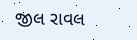જીલ રાવલ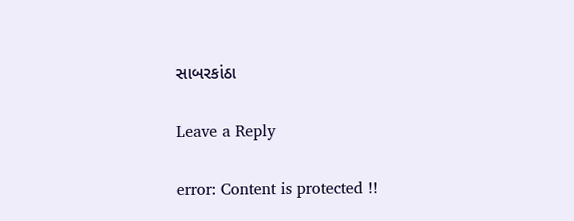સાબરકાંઠા

Leave a Reply

error: Content is protected !!